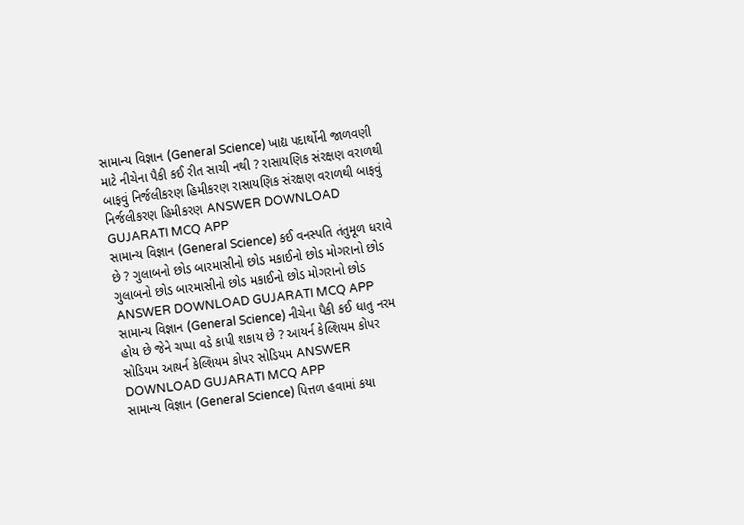સામાન્ય વિજ્ઞાન (General Science) ખાદ્ય પદાર્થોની જાળવણી માટે નીચેના પૈકી કઈ રીત સાચી નથી ? રાસાયણિક સંરક્ષણ વરાળથી બાફવું નિર્જલીકરણ હિમીકરણ રાસાયણિક સંરક્ષણ વરાળથી બાફવું નિર્જલીકરણ હિમીકરણ ANSWER DOWNLOAD GUJARATI MCQ APP
સામાન્ય વિજ્ઞાન (General Science) કઈ વનસ્પતિ તંતુમૂળ ધરાવે છે ? ગુલાબનો છોડ બારમાસીનો છોડ મકાઈનો છોડ મોગરાનો છોડ ગુલાબનો છોડ બારમાસીનો છોડ મકાઈનો છોડ મોગરાનો છોડ ANSWER DOWNLOAD GUJARATI MCQ APP
સામાન્ય વિજ્ઞાન (General Science) નીચેના પૈકી કઈ ધાતુ નરમ હોય છે જેને ચપ્પા વડે કાપી શકાય છે ? આયર્ન કેલ્શિયમ કોપર સોડિયમ આયર્ન કેલ્શિયમ કોપર સોડિયમ ANSWER DOWNLOAD GUJARATI MCQ APP
સામાન્ય વિજ્ઞાન (General Science) પિત્તળ હવામાં કયા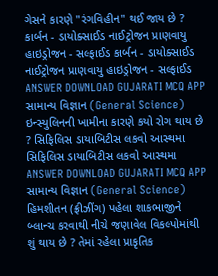ગેસને કારણે "રંગવિહીન" થઈ જાય છે ? કાર્બન - ડાયોક્સાઈડ નાઈટ્રોજન પ્રાણવાયુ હાઇડ્રોજન - સલ્ફાઈડ કાર્બન - ડાયોક્સાઈડ નાઈટ્રોજન પ્રાણવાયુ હાઇડ્રોજન - સલ્ફાઈડ ANSWER DOWNLOAD GUJARATI MCQ APP
સામાન્ય વિજ્ઞાન (General Science) ઇન્સ્યુલિનની ખામીના કારણે કયો રોગ થાય છે ? સિફિલિસ ડાયાબિટીસ લકવો આસ્થમા સિફિલિસ ડાયાબિટીસ લકવો આસ્થમા ANSWER DOWNLOAD GUJARATI MCQ APP
સામાન્ય વિજ્ઞાન (General Science) હિમશીતન (ફ્રીઝીંગ) પહેલા શાકભાજીને બ્લાન્ચ કરવાથી નીચે જણાવેલ વિકલ્પોમાંથી શું થાય છે ? તેમાં રહેલા પ્રાકૃતિક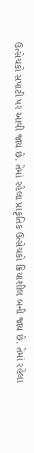ઉત્સેચકો સપાટી પર આવી જાય છે. તેમાં રહેલા પ્રાકૃતિક ઉત્સેચકો ક્રિયાશીલ બની જાય છે. તેમાં રહેલા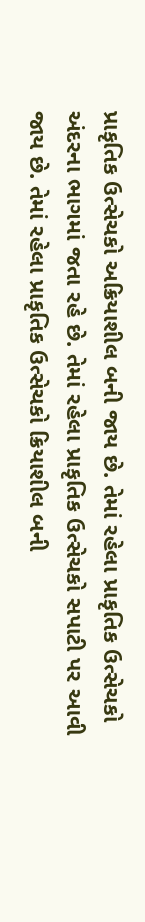પ્રાકૃતિક ઉત્સેચકો અક્રિયાશીલ બની જાય છે. તેમાં રહેલા પ્રાકૃતિક ઉત્સેચકો અંદરના ભાગમાં જતા રહે છે. તેમાં રહેલા પ્રાકૃતિક ઉત્સેચકો સપાટી પર આવી જાય છે. તેમાં રહેલા પ્રાકૃતિક ઉત્સેચકો ક્રિયાશીલ બની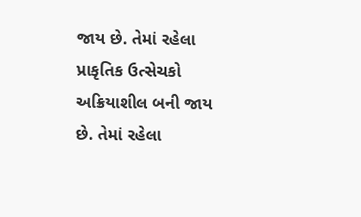જાય છે. તેમાં રહેલા પ્રાકૃતિક ઉત્સેચકો અક્રિયાશીલ બની જાય છે. તેમાં રહેલા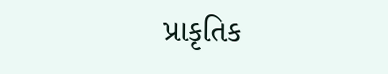પ્રાકૃતિક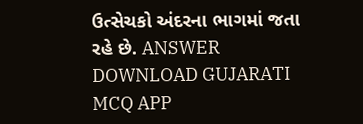ઉત્સેચકો અંદરના ભાગમાં જતા રહે છે. ANSWER DOWNLOAD GUJARATI MCQ APP